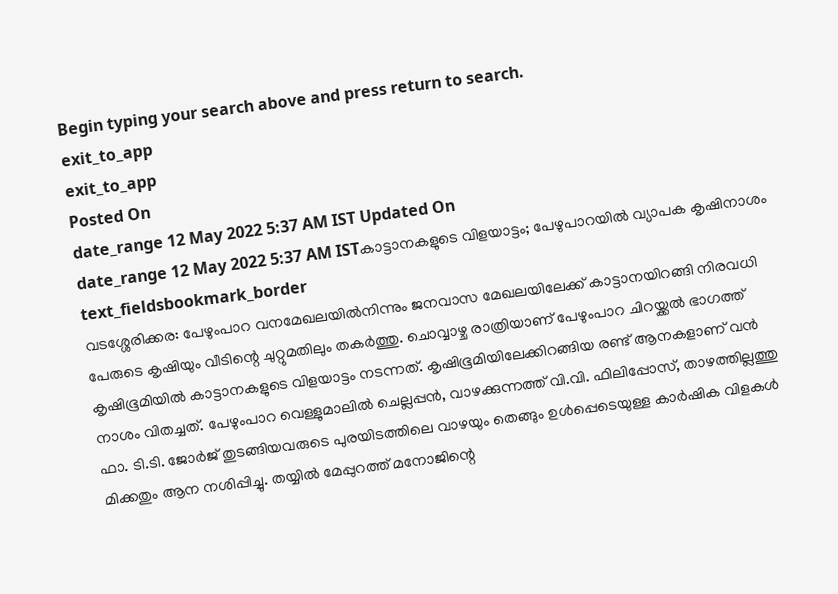Begin typing your search above and press return to search.
exit_to_app
exit_to_app
Posted On
date_range 12 May 2022 5:37 AM IST Updated On
date_range 12 May 2022 5:37 AM ISTകാട്ടാനകളുടെ വിളയാട്ടം; പേഴുപാറയിൽ വ്യാപക കൃഷിനാശം
text_fieldsbookmark_border
വടശ്ശേരിക്കര: പേഴുംപാറ വനമേഖലയിൽനിന്നും ജനവാസ മേഖലയിലേക്ക് കാട്ടാനയിറങ്ങി നിരവധി പേരുടെ കൃഷിയും വീടിന്റെ ചുറ്റുമതിലും തകർത്തു. ചൊവ്വാഴ്ച രാത്രിയാണ് പേഴുംപാറ ചിറയ്ക്കൽ ഭാഗത്ത് കൃഷിഭൂമിയിൽ കാട്ടാനകളുടെ വിളയാട്ടം നടന്നത്. കൃഷിഭൂമിയിലേക്കിറങ്ങിയ രണ്ട് ആനകളാണ് വൻ നാശം വിതച്ചത്. പേഴുംപാറ വെള്ളുമാലിൽ ചെല്ലപ്പൻ, വാഴക്കുന്നത്ത് വി.വി. ഫിലിപ്പോസ്, താഴത്തില്ലത്തു ഫാ. ടി.ടി. ജോർജ് തുടങ്ങിയവരുടെ പുരയിടത്തിലെ വാഴയും തെങ്ങും ഉൾപ്പെടെയുള്ള കാർഷിക വിളകൾ മിക്കതും ആന നശിപ്പിച്ചു. തയ്യിൽ മേപ്പുറത്ത് മനോജിന്റെ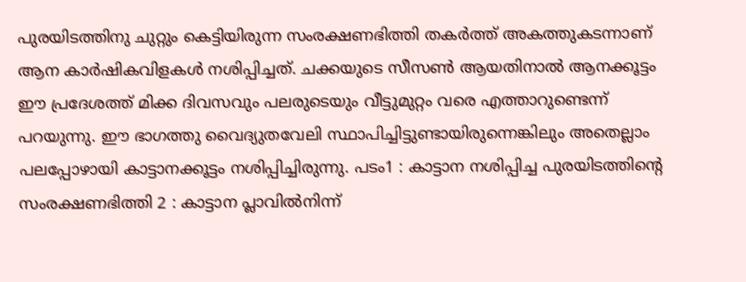പുരയിടത്തിനു ചുറ്റും കെട്ടിയിരുന്ന സംരക്ഷണഭിത്തി തകർത്ത് അകത്തുകടന്നാണ് ആന കാർഷികവിളകൾ നശിപ്പിച്ചത്. ചക്കയുടെ സീസൺ ആയതിനാൽ ആനക്കൂട്ടം ഈ പ്രദേശത്ത് മിക്ക ദിവസവും പലരുടെയും വീട്ടുമുറ്റം വരെ എത്താറുണ്ടെന്ന് പറയുന്നു. ഈ ഭാഗത്തു വൈദ്യുതവേലി സ്ഥാപിച്ചിട്ടുണ്ടായിരുന്നെങ്കിലും അതെല്ലാം പലപ്പോഴായി കാട്ടാനക്കൂട്ടം നശിപ്പിച്ചിരുന്നു. പടം1 : കാട്ടാന നശിപ്പിച്ച പുരയിടത്തിന്റെ സംരക്ഷണഭിത്തി 2 : കാട്ടാന പ്ലാവിൽനിന്ന്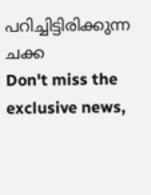പറിച്ചിട്ടിരിക്കുന്ന ചക്ക
Don't miss the exclusive news,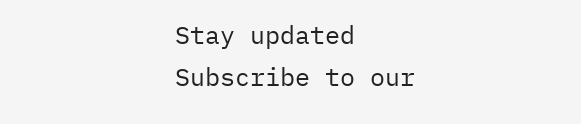Stay updated
Subscribe to our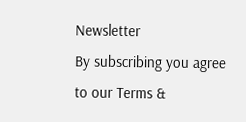Newsletter
By subscribing you agree to our Terms &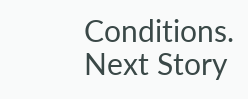Conditions.
Next Story